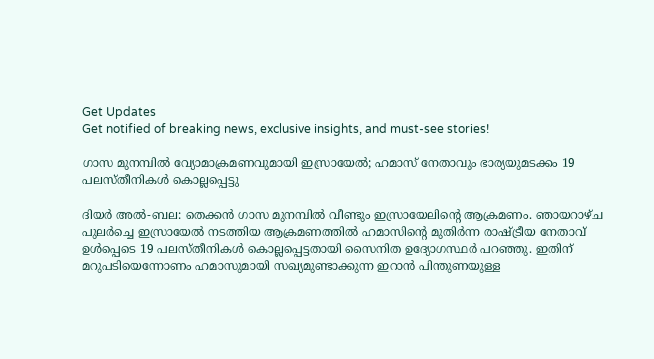Get Updates
Get notified of breaking news, exclusive insights, and must-see stories!

ഗാസ മുനമ്പില്‍ വ്യോമാക്രമണവുമായി ഇസ്രായേല്‍; ഹമാസ് നേതാവും ഭാര്യയുമടക്കം 19 പലസ്തീനികള്‍ കൊല്ലപ്പെട്ടു

ദിയര്‍ അല്‍-ബല: തെക്കന്‍ ഗാസ മുനമ്പില്‍ വീണ്ടും ഇസ്രായേലിന്റെ ആക്രമണം. ഞായറാഴ്ച പുലര്‍ച്ചെ ഇസ്രായേല്‍ നടത്തിയ ആക്രമണത്തില്‍ ഹമാസിന്റെ മുതിര്‍ന്ന രാഷ്ട്രീയ നേതാവ് ഉള്‍പ്പെടെ 19 പലസ്തീനികള്‍ കൊല്ലപ്പെട്ടതായി സൈനിത ഉദ്യോഗസ്ഥര്‍ പറഞ്ഞു. ഇതിന് മറുപടിയെന്നോണം ഹമാസുമായി സഖ്യമുണ്ടാക്കുന്ന ഇറാന്‍ പിന്തുണയുള്ള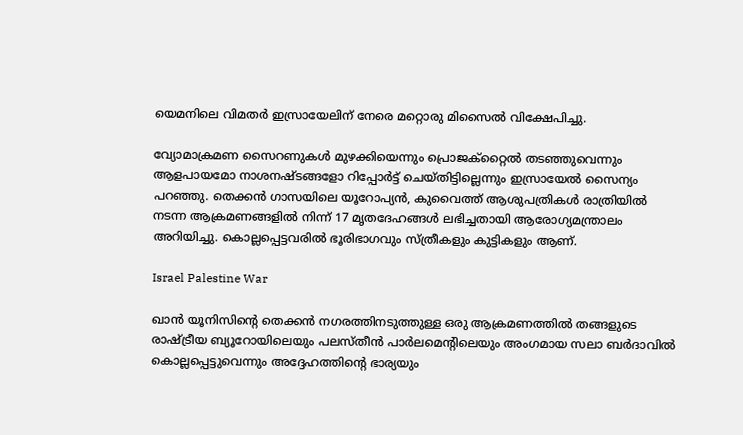യെമനിലെ വിമതര്‍ ഇസ്രായേലിന് നേരെ മറ്റൊരു മിസൈല്‍ വിക്ഷേപിച്ചു.

വ്യോമാക്രമണ സൈറണുകള്‍ മുഴക്കിയെന്നും പ്രൊജക്‌റ്റൈല്‍ തടഞ്ഞുവെന്നും ആളപായമോ നാശനഷ്ടങ്ങളോ റിപ്പോര്‍ട്ട് ചെയ്തിട്ടില്ലെന്നും ഇസ്രായേല്‍ സൈന്യം പറഞ്ഞു. തെക്കന്‍ ഗാസയിലെ യൂറോപ്യന്‍, കുവൈത്ത് ആശുപത്രികള്‍ രാത്രിയില്‍ നടന്ന ആക്രമണങ്ങളില്‍ നിന്ന് 17 മൃതദേഹങ്ങള്‍ ലഭിച്ചതായി ആരോഗ്യമന്ത്രാലം അറിയിച്ചു. കൊല്ലപ്പെട്ടവരില്‍ ഭൂരിഭാഗവും സ്ത്രീകളും കുട്ടികളും ആണ്.

Israel Palestine War

ഖാന്‍ യൂനിസിന്റെ തെക്കന്‍ നഗരത്തിനടുത്തുള്ള ഒരു ആക്രമണത്തില്‍ തങ്ങളുടെ രാഷ്ട്രീയ ബ്യൂറോയിലെയും പലസ്തീന്‍ പാര്‍ലമെന്റിലെയും അംഗമായ സലാ ബര്‍ദാവില്‍ കൊല്ലപ്പെട്ടുവെന്നും അദ്ദേഹത്തിന്റെ ഭാര്യയും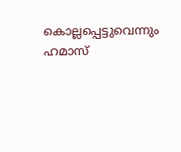കൊല്ലപ്പെട്ടുവെന്നും ഹമാസ്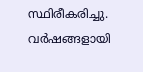സ്ഥിരീകരിച്ചു. വര്‍ഷങ്ങളായി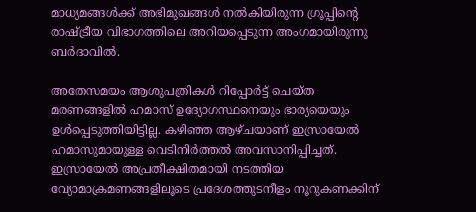മാധ്യമങ്ങള്‍ക്ക് അഭിമുഖങ്ങള്‍ നല്‍കിയിരുന്ന ഗ്രൂപ്പിന്റെ രാഷ്ട്രീയ വിഭാഗത്തിലെ അറിയപ്പെടുന്ന അംഗമായിരുന്നു ബര്‍ദാവില്‍.

അതേസമയം ആശുപത്രികള്‍ റിപ്പോര്‍ട്ട് ചെയ്ത മരണങ്ങളില്‍ ഹമാസ് ഉദ്യോഗസ്ഥനെയും ഭാര്യയെയും ഉള്‍പ്പെടുത്തിയിട്ടില്ല. കഴിഞ്ഞ ആഴ്ചയാണ് ഇസ്രായേല്‍ ഹമാസുമായുള്ള വെടിനിര്‍ത്തല്‍ അവസാനിപ്പിച്ചത്. ഇസ്രായേല്‍ അപ്രതീക്ഷിതമായി നടത്തിയ വ്യോമാക്രമണങ്ങളിലൂടെ പ്രദേശത്തുടനീളം നൂറുകണക്കിന്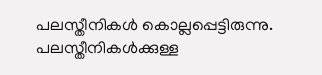പലസ്തീനികള്‍ കൊല്ലപ്പെട്ടിരുന്നു. പലസ്തീനികള്‍ക്കുള്ള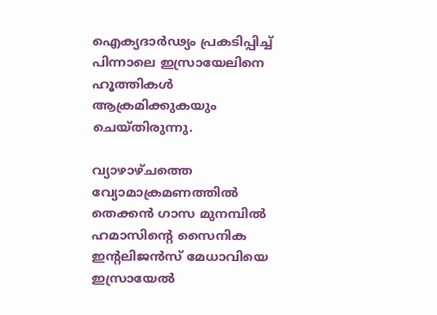ഐക്യദാര്‍ഢ്യം പ്രകടിപ്പിച്ച് പിന്നാലെ ഇസ്രായേലിനെ ഹൂത്തികള്‍ ആക്രമിക്കുകയും ചെയ്തിരുന്നു.

വ്യാഴാഴ്ചത്തെ വ്യോമാക്രമണത്തില്‍ തെക്കന്‍ ഗാസ മുനമ്പില്‍ ഹമാസിന്റെ സൈനിക ഇന്റലിജന്‍സ് മേധാവിയെ ഇസ്രായേല്‍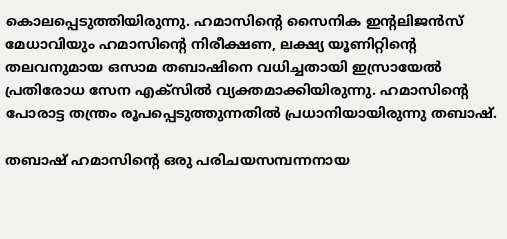കൊലപ്പെടുത്തിയിരുന്നു. ഹമാസിന്റെ സൈനിക ഇന്റലിജന്‍സ് മേധാവിയും ഹമാസിന്റെ നിരീക്ഷണ, ലക്ഷ്യ യൂണിറ്റിന്റെ തലവനുമായ ഒസാമ തബാഷിനെ വധിച്ചതായി ഇസ്രായേല്‍ പ്രതിരോധ സേന എക്‌സില്‍ വ്യക്തമാക്കിയിരുന്നു. ഹമാസിന്റെ പോരാട്ട തന്ത്രം രൂപപ്പെടുത്തുന്നതില്‍ പ്രധാനിയായിരുന്നു തബാഷ്.

തബാഷ് ഹമാസിന്റെ ഒരു പരിചയസമ്പന്നനായ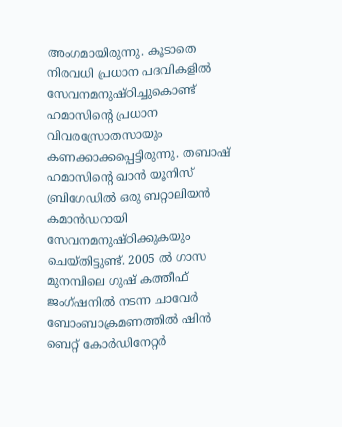അംഗമായിരുന്നു. കൂടാതെ നിരവധി പ്രധാന പദവികളില്‍ സേവനമനുഷ്ഠിച്ചുകൊണ്ട് ഹമാസിന്റെ പ്രധാന വിവരസ്രോതസായും കണക്കാക്കപ്പെട്ടിരുന്നു. തബാഷ് ഹമാസിന്റെ ഖാന്‍ യൂനിസ് ബ്രിഗേഡില്‍ ഒരു ബറ്റാലിയന്‍ കമാന്‍ഡറായി സേവനമനുഷ്ഠിക്കുകയും ചെയ്തിട്ടുണ്ട്. 2005 ല്‍ ഗാസ മുനമ്പിലെ ഗുഷ് കത്തീഫ് ജംഗ്ഷനില്‍ നടന്ന ചാവേര്‍ ബോംബാക്രമണത്തില്‍ ഷിന്‍ ബെറ്റ് കോര്‍ഡിനേറ്റര്‍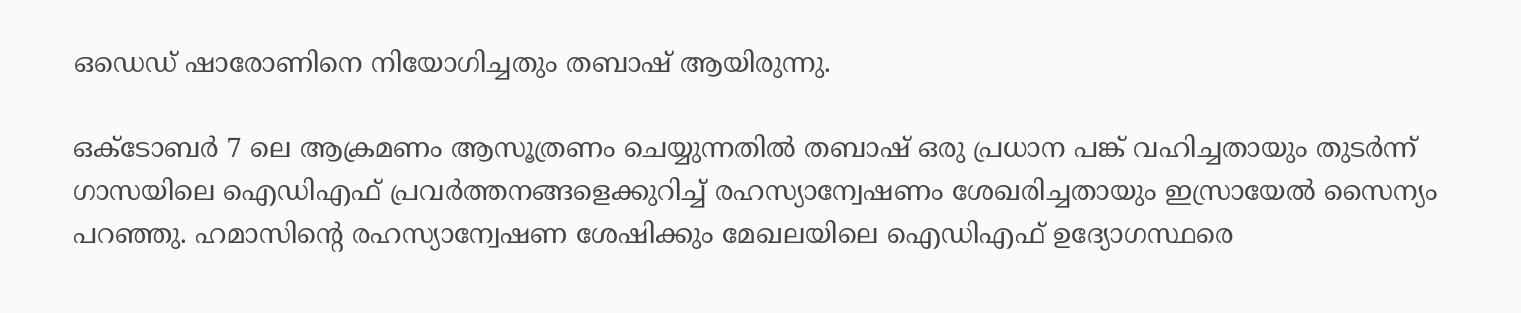ഒഡെഡ് ഷാരോണിനെ നിയോഗിച്ചതും തബാഷ് ആയിരുന്നു.

ഒക്ടോബര്‍ 7 ലെ ആക്രമണം ആസൂത്രണം ചെയ്യുന്നതില്‍ തബാഷ് ഒരു പ്രധാന പങ്ക് വഹിച്ചതായും തുടര്‍ന്ന് ഗാസയിലെ ഐഡിഎഫ് പ്രവര്‍ത്തനങ്ങളെക്കുറിച്ച് രഹസ്യാന്വേഷണം ശേഖരിച്ചതായും ഇസ്രായേല്‍ സൈന്യം പറഞ്ഞു. ഹമാസിന്റെ രഹസ്യാന്വേഷണ ശേഷിക്കും മേഖലയിലെ ഐഡിഎഫ് ഉദ്യോഗസ്ഥരെ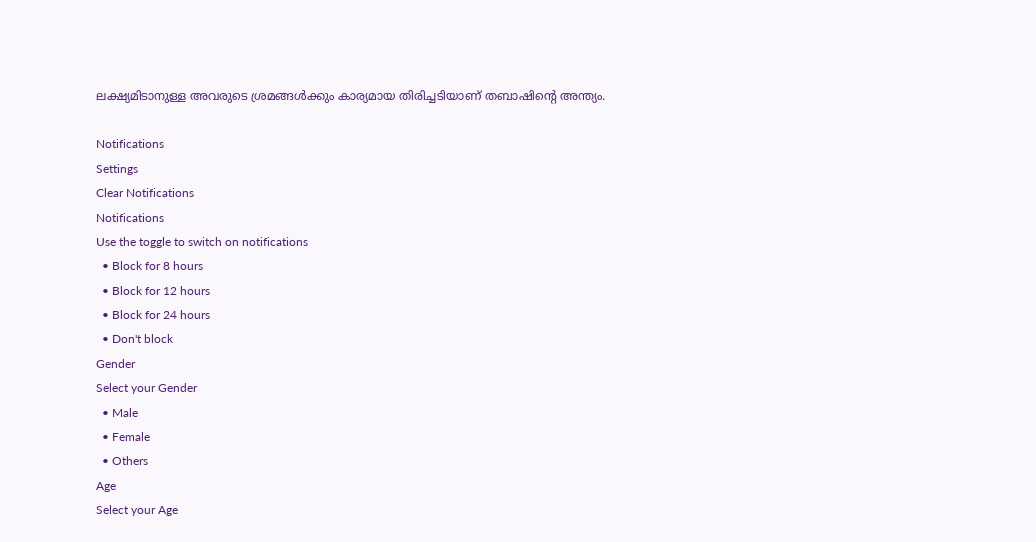ലക്ഷ്യമിടാനുള്ള അവരുടെ ശ്രമങ്ങള്‍ക്കും കാര്യമായ തിരിച്ചടിയാണ് തബാഷിന്റെ അന്ത്യം.

Notifications
Settings
Clear Notifications
Notifications
Use the toggle to switch on notifications
  • Block for 8 hours
  • Block for 12 hours
  • Block for 24 hours
  • Don't block
Gender
Select your Gender
  • Male
  • Female
  • Others
Age
Select your Age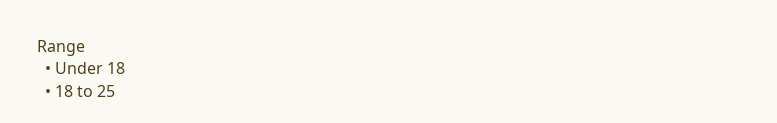Range
  • Under 18
  • 18 to 25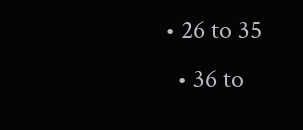• 26 to 35
  • 36 to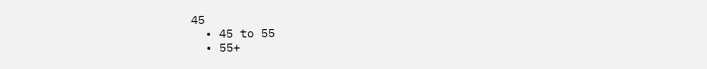45
  • 45 to 55
  • 55+